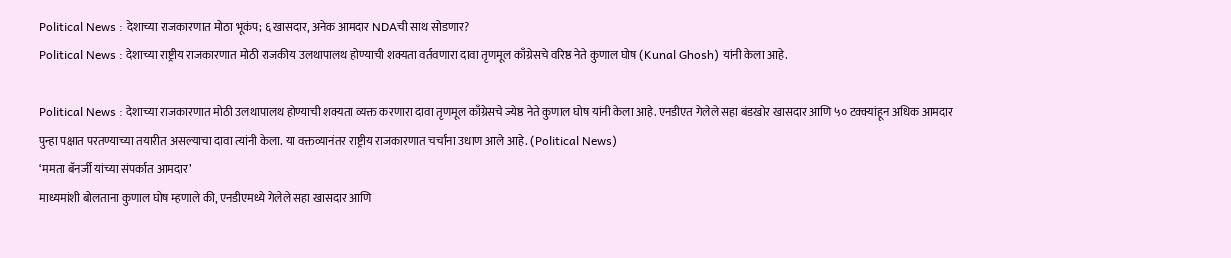Political News : देशाच्या राजकारणात मोठा भूकंप; ६ खासदार, अनेक आमदार NDAची साथ सोडणार?
Political News : देशाच्या राष्ट्रीय राजकारणात मोठी राजकीय उलथापालथ होण्याची शक्यता वर्तवणारा दावा तृणमूल काँग्रेसचे वरिष्ठ नेते कुणाल घोष (Kunal Ghosh) यांनी केला आहे.

Political News : देशाच्या राजकारणात मोठी उलथापालथ होण्याची शक्यता व्यक्त करणारा दावा तृणमूल काँग्रेसचे ज्येष्ठ नेते कुणाल घोष यांनी केला आहे. एनडीएत गेलेले सहा बंडखोर खासदार आणि ५० टक्क्यांहून अधिक आमदार पुन्हा पक्षात परतण्याच्या तयारीत असल्याचा दावा त्यांनी केला. या वक्तव्यानंतर राष्ट्रीय राजकारणात चर्चांना उधाण आले आहे. (Political News)
‘ममता बॅनर्जी यांच्या संपर्कात आमदार’
माध्यमांशी बोलताना कुणाल घोष म्हणाले की, एनडीएमध्ये गेलेले सहा खासदार आणि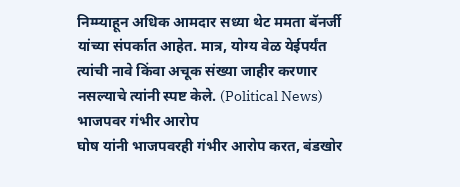निम्म्याहून अधिक आमदार सध्या थेट ममता बॅनर्जी यांच्या संपर्कात आहेत. मात्र, योग्य वेळ येईपर्यंत त्यांची नावे किंवा अचूक संख्या जाहीर करणार नसल्याचे त्यांनी स्पष्ट केले. (Political News)
भाजपवर गंभीर आरोप
घोष यांनी भाजपवरही गंभीर आरोप करत, बंडखोर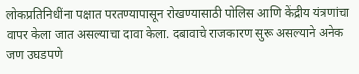लोकप्रतिनिधींना पक्षात परतण्यापासून रोखण्यासाठी पोलिस आणि केंद्रीय यंत्रणांचा वापर केला जात असल्याचा दावा केला. दबावाचे राजकारण सुरू असल्याने अनेक जण उघडपणे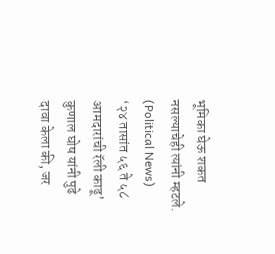भूमिका घेऊ शकत नसल्याचेही त्यांनी म्हटले. (Political News)
‘२४ तासांत ५६ ते ५८ आमदारांची रॅली काढू’
कुणाल घोष यांनी पुढे दावा केला की, जर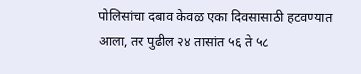पोलिसांचा दबाव केवळ एका दिवसासाठी हटवण्यात आला, तर पुढील २४ तासांत ५६ ते ५८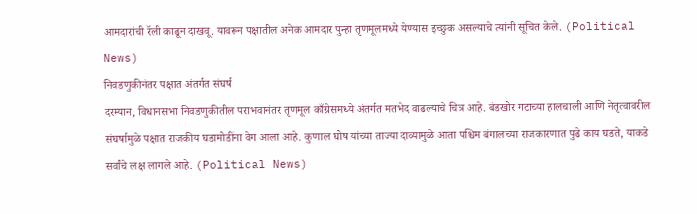आमदारांची रॅली काढून दाखवू. यावरून पक्षातील अनेक आमदार पुन्हा तृणमूलमध्ये येण्यास इच्छुक असल्याचे त्यांनी सूचित केले. (Political News)
निवडणुकीनंतर पक्षात अंतर्गत संघर्ष
दरम्यान, विधानसभा निवडणुकीतील पराभवानंतर तृणमूल काँग्रेसमध्ये अंतर्गत मतभेद वाढल्याचे चित्र आहे. बंडखोर गटाच्या हालचाली आणि नेतृत्वावरील संघर्षामुळे पक्षात राजकीय घडामोडींना वेग आला आहे. कुणाल घोष यांच्या ताज्या दाव्यामुळे आता पश्चिम बंगालच्या राजकारणात पुढे काय घडते, याकडे सर्वांचे लक्ष लागले आहे. (Political News)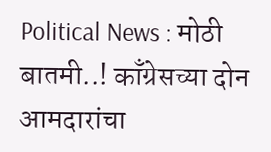Political News : मोठी बातमी..! काँग्रेसच्या दोन आमदारांचा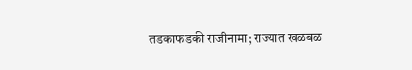तडकाफडकी राजीनामा; राज्यात खळबळ